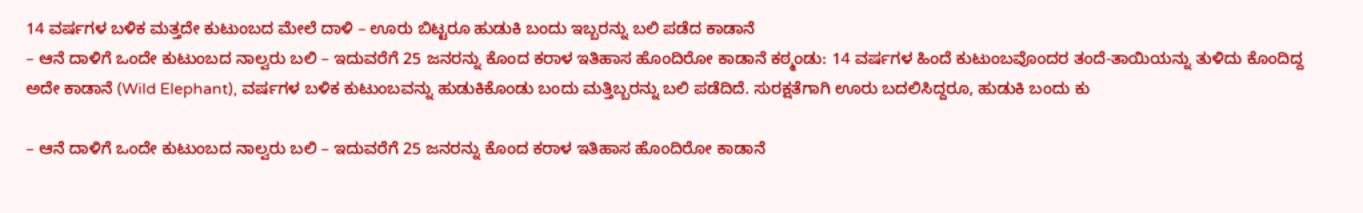14 ವರ್ಷಗಳ ಬಳಿಕ ಮತ್ತದೇ ಕುಟುಂಬದ ಮೇಲೆ ದಾಳಿ – ಊರು ಬಿಟ್ಟರೂ ಹುಡುಕಿ ಬಂದು ಇಬ್ಬರನ್ನು ಬಲಿ ಪಡೆದ ಕಾಡಾನೆ
– ಆನೆ ದಾಳಿಗೆ ಒಂದೇ ಕುಟುಂಬದ ನಾಲ್ವರು ಬಲಿ – ಇದುವರೆಗೆ 25 ಜನರನ್ನು ಕೊಂದ ಕರಾಳ ಇತಿಹಾಸ ಹೊಂದಿರೋ ಕಾಡಾನೆ ಕಠ್ಮಂಡು: 14 ವರ್ಷಗಳ ಹಿಂದೆ ಕುಟುಂಬವೊಂದರ ತಂದೆ-ತಾಯಿಯನ್ನು ತುಳಿದು ಕೊಂದಿದ್ದ ಅದೇ ಕಾಡಾನೆ (Wild Elephant), ವರ್ಷಗಳ ಬಳಿಕ ಕುಟುಂಬವನ್ನು ಹುಡುಕಿಕೊಂಡು ಬಂದು ಮತ್ತಿಬ್ಬರನ್ನು ಬಲಿ ಪಡೆದಿದೆ. ಸುರಕ್ಷತೆಗಾಗಿ ಊರು ಬದಲಿಸಿದ್ದರೂ, ಹುಡುಕಿ ಬಂದು ಕು

– ಆನೆ ದಾಳಿಗೆ ಒಂದೇ ಕುಟುಂಬದ ನಾಲ್ವರು ಬಲಿ – ಇದುವರೆಗೆ 25 ಜನರನ್ನು ಕೊಂದ ಕರಾಳ ಇತಿಹಾಸ ಹೊಂದಿರೋ ಕಾಡಾನೆ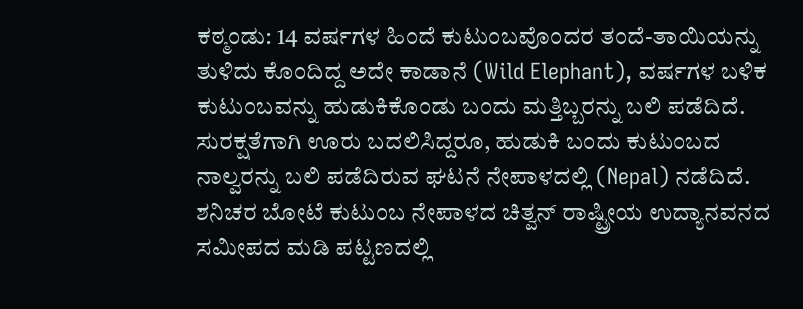ಕಠ್ಮಂಡು: 14 ವರ್ಷಗಳ ಹಿಂದೆ ಕುಟುಂಬವೊಂದರ ತಂದೆ-ತಾಯಿಯನ್ನು ತುಳಿದು ಕೊಂದಿದ್ದ ಅದೇ ಕಾಡಾನೆ (Wild Elephant), ವರ್ಷಗಳ ಬಳಿಕ ಕುಟುಂಬವನ್ನು ಹುಡುಕಿಕೊಂಡು ಬಂದು ಮತ್ತಿಬ್ಬರನ್ನು ಬಲಿ ಪಡೆದಿದೆ. ಸುರಕ್ಷತೆಗಾಗಿ ಊರು ಬದಲಿಸಿದ್ದರೂ, ಹುಡುಕಿ ಬಂದು ಕುಟುಂಬದ ನಾಲ್ವರನ್ನು ಬಲಿ ಪಡೆದಿರುವ ಘಟನೆ ನೇಪಾಳದಲ್ಲಿ (Nepal) ನಡೆದಿದೆ. ಶನಿಚರ ಬೋಟೆ ಕುಟುಂಬ ನೇಪಾಳದ ಚಿತ್ವನ್ ರಾಷ್ಟ್ರೀಯ ಉದ್ಯಾನವನದ ಸಮೀಪದ ಮಡಿ ಪಟ್ಟಣದಲ್ಲಿ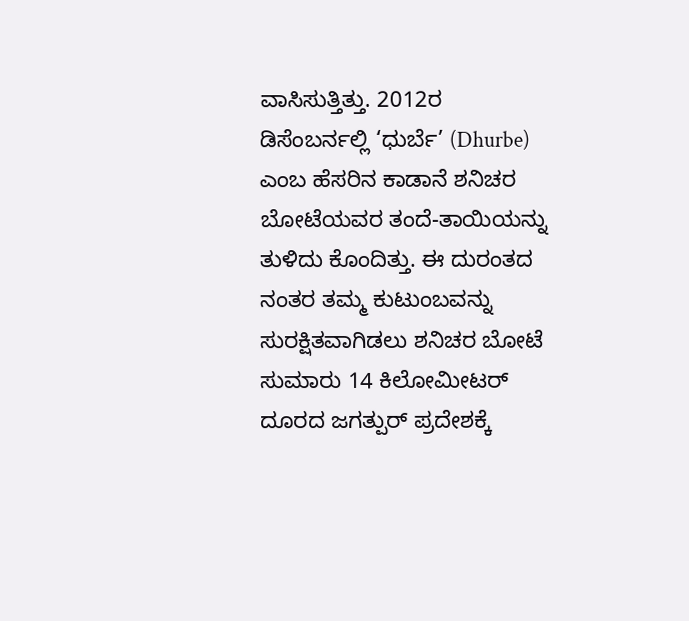ವಾಸಿಸುತ್ತಿತ್ತು. 2012ರ ಡಿಸೆಂಬರ್ನಲ್ಲಿ ‘ಧುರ್ಬೆ’ (Dhurbe) ಎಂಬ ಹೆಸರಿನ ಕಾಡಾನೆ ಶನಿಚರ ಬೋಟೆಯವರ ತಂದೆ-ತಾಯಿಯನ್ನು ತುಳಿದು ಕೊಂದಿತ್ತು. ಈ ದುರಂತದ ನಂತರ ತಮ್ಮ ಕುಟುಂಬವನ್ನು ಸುರಕ್ಷಿತವಾಗಿಡಲು ಶನಿಚರ ಬೋಟೆ ಸುಮಾರು 14 ಕಿಲೋಮೀಟರ್ ದೂರದ ಜಗತ್ಪುರ್ ಪ್ರದೇಶಕ್ಕೆ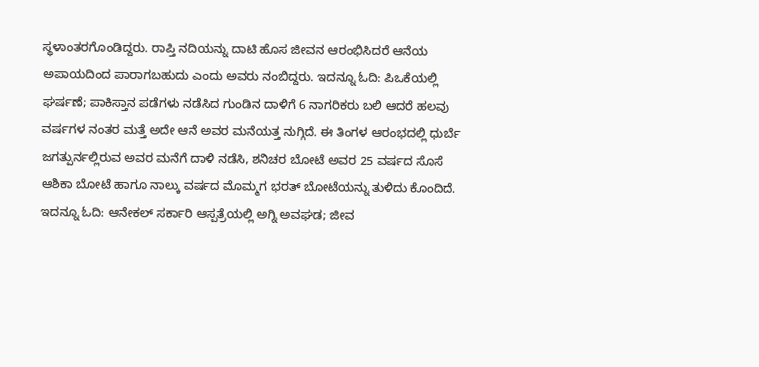ಸ್ಥಳಾಂತರಗೊಂಡಿದ್ದರು. ರಾಪ್ತಿ ನದಿಯನ್ನು ದಾಟಿ ಹೊಸ ಜೀವನ ಆರಂಭಿಸಿದರೆ ಆನೆಯ ಅಪಾಯದಿಂದ ಪಾರಾಗಬಹುದು ಎಂದು ಅವರು ನಂಬಿದ್ದರು. ಇದನ್ನೂ ಓದಿ: ಪಿಒಕೆಯಲ್ಲಿ ಘರ್ಷಣೆ; ಪಾಕಿಸ್ತಾನ ಪಡೆಗಳು ನಡೆಸಿದ ಗುಂಡಿನ ದಾಳಿಗೆ 6 ನಾಗರಿಕರು ಬಲಿ ಆದರೆ ಹಲವು ವರ್ಷಗಳ ನಂತರ ಮತ್ತೆ ಅದೇ ಆನೆ ಅವರ ಮನೆಯತ್ತ ನುಗ್ಗಿದೆ. ಈ ತಿಂಗಳ ಆರಂಭದಲ್ಲಿ ಧುರ್ಬೆ ಜಗತ್ಪುರ್ನಲ್ಲಿರುವ ಅವರ ಮನೆಗೆ ದಾಳಿ ನಡೆಸಿ, ಶನಿಚರ ಬೋಟೆ ಅವರ 25 ವರ್ಷದ ಸೊಸೆ ಆಶಿಕಾ ಬೋಟೆ ಹಾಗೂ ನಾಲ್ಕು ವರ್ಷದ ಮೊಮ್ಮಗ ಭರತ್ ಬೋಟೆಯನ್ನು ತುಳಿದು ಕೊಂದಿದೆ. ಇದನ್ನೂ ಓದಿ: ಆನೇಕಲ್ ಸರ್ಕಾರಿ ಆಸ್ಪತ್ರೆಯಲ್ಲಿ ಅಗ್ನಿ ಅವಘಡ; ಜೀವ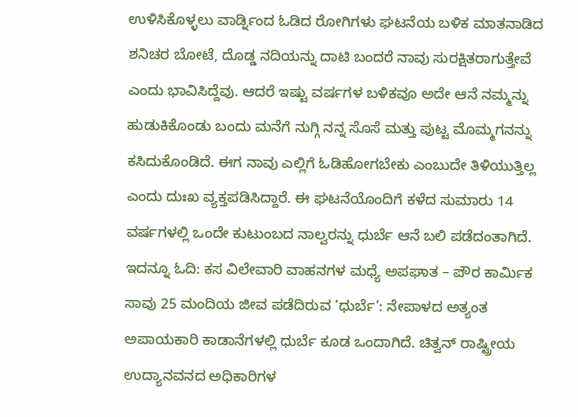ಉಳಿಸಿಕೊಳ್ಳಲು ವಾರ್ಡ್ನಿಂದ ಓಡಿದ ರೋಗಿಗಳು ಘಟನೆಯ ಬಳಿಕ ಮಾತನಾಡಿದ ಶನಿಚರ ಬೋಟೆ, ದೊಡ್ಡ ನದಿಯನ್ನು ದಾಟಿ ಬಂದರೆ ನಾವು ಸುರಕ್ಷಿತರಾಗುತ್ತೇವೆ ಎಂದು ಭಾವಿಸಿದ್ದೆವು. ಆದರೆ ಇಷ್ಟು ವರ್ಷಗಳ ಬಳಿಕವೂ ಅದೇ ಆನೆ ನಮ್ಮನ್ನು ಹುಡುಕಿಕೊಂಡು ಬಂದು ಮನೆಗೆ ನುಗ್ಗಿ ನನ್ನ ಸೊಸೆ ಮತ್ತು ಪುಟ್ಟ ಮೊಮ್ಮಗನನ್ನು ಕಸಿದುಕೊಂಡಿದೆ. ಈಗ ನಾವು ಎಲ್ಲಿಗೆ ಓಡಿಹೋಗಬೇಕು ಎಂಬುದೇ ತಿಳಿಯುತ್ತಿಲ್ಲ ಎಂದು ದುಃಖ ವ್ಯಕ್ತಪಡಿಸಿದ್ದಾರೆ. ಈ ಘಟನೆಯೊಂದಿಗೆ ಕಳೆದ ಸುಮಾರು 14 ವರ್ಷಗಳಲ್ಲಿ ಒಂದೇ ಕುಟುಂಬದ ನಾಲ್ವರನ್ನು ಧುರ್ಬೆ ಆನೆ ಬಲಿ ಪಡೆದಂತಾಗಿದೆ. ಇದನ್ನೂ ಓದಿ: ಕಸ ವಿಲೇವಾರಿ ವಾಹನಗಳ ಮಧ್ಯೆ ಅಪಘಾತ – ಪೌರ ಕಾರ್ಮಿಕ ಸಾವು 25 ಮಂದಿಯ ಜೀವ ಪಡೆದಿರುವ ‘ಧುರ್ಬೆ’: ನೇಪಾಳದ ಅತ್ಯಂತ ಅಪಾಯಕಾರಿ ಕಾಡಾನೆಗಳಲ್ಲಿ ಧುರ್ಬೆ ಕೂಡ ಒಂದಾಗಿದೆ. ಚಿತ್ವನ್ ರಾಷ್ಟ್ರೀಯ ಉದ್ಯಾನವನದ ಅಧಿಕಾರಿಗಳ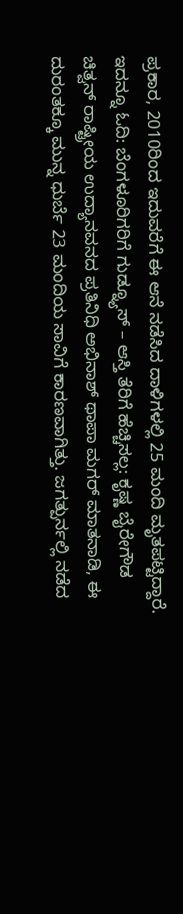ಪ್ರಕಾರ, 2010ರಿಂದ ಇದುವರೆಗೆ ಈ ಆನೆ ನಡೆಸಿದ ದಾಳಿಗಳಲ್ಲಿ 25 ಮಂದಿ ಮೃತಪಟ್ಟಿದ್ದಾರೆ. ಇದನ್ನೂ ಓದಿ: ಬೆಂಗಳೂರಿಗರಿಗೆ ಗುಡ್ನ್ಯೂಸ್ – ಆಸ್ತಿ ತೆರಿಗೆ ಹೆಚ್ಚಿಸಲ್ಲ: ಕೃಷ್ಣ ಬೈರೇಗೌಡ ಚಿತ್ವನ್ ರಾಷ್ಟ್ರೀಯ ಉದ್ಯಾನವನದ ಪ್ರತಿನಿಧಿ ಅಭಿನಾಶ್ ಥಾಪಾ ಮಗರ್ ಮಾತನಾಡಿ, ಈ ದುರಂತಕ್ಕೂ ಮುನ್ನ ಧುರ್ಬೆ 23 ಮಂದಿಯ ಸಾವಿಗೆ ಕಾರಣವಾಗಿತ್ತು. ಜಗತ್ಪುರ್ನಲ್ಲಿ ನಡೆದ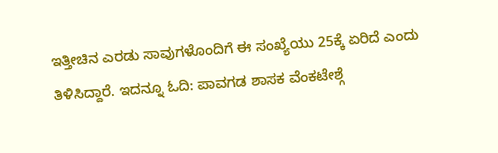ಇತ್ತೀಚಿನ ಎರಡು ಸಾವುಗಳೊಂದಿಗೆ ಈ ಸಂಖ್ಯೆಯು 25ಕ್ಕೆ ಏರಿದೆ ಎಂದು ತಿಳಿಸಿದ್ದಾರೆ. ಇದನ್ನೂ ಓದಿ: ಪಾವಗಡ ಶಾಸಕ ವೆಂಕಟೇಶ್ಗೆ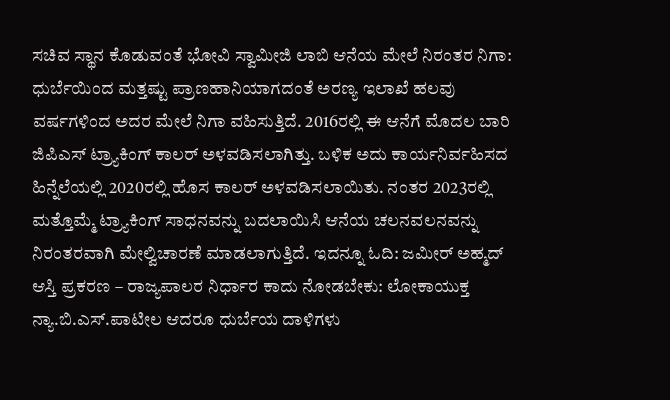ಸಚಿವ ಸ್ಥಾನ ಕೊಡುವಂತೆ ಭೋವಿ ಸ್ವಾಮೀಜಿ ಲಾಬಿ ಆನೆಯ ಮೇಲೆ ನಿರಂತರ ನಿಗಾ: ಧುರ್ಬೆಯಿಂದ ಮತ್ತಷ್ಟು ಪ್ರಾಣಹಾನಿಯಾಗದಂತೆ ಅರಣ್ಯ ಇಲಾಖೆ ಹಲವು ವರ್ಷಗಳಿಂದ ಅದರ ಮೇಲೆ ನಿಗಾ ವಹಿಸುತ್ತಿದೆ. 2016ರಲ್ಲಿ ಈ ಆನೆಗೆ ಮೊದಲ ಬಾರಿ ಜಿಪಿಎಸ್ ಟ್ರ್ಯಾಕಿಂಗ್ ಕಾಲರ್ ಅಳವಡಿಸಲಾಗಿತ್ತು. ಬಳಿಕ ಅದು ಕಾರ್ಯನಿರ್ವಹಿಸದ ಹಿನ್ನೆಲೆಯಲ್ಲಿ 2020ರಲ್ಲಿ ಹೊಸ ಕಾಲರ್ ಅಳವಡಿಸಲಾಯಿತು. ನಂತರ 2023ರಲ್ಲಿ ಮತ್ತೊಮ್ಮೆ ಟ್ರ್ಯಾಕಿಂಗ್ ಸಾಧನವನ್ನು ಬದಲಾಯಿಸಿ ಆನೆಯ ಚಲನವಲನವನ್ನು ನಿರಂತರವಾಗಿ ಮೇಲ್ವಿಚಾರಣೆ ಮಾಡಲಾಗುತ್ತಿದೆ. ಇದನ್ನೂ ಓದಿ: ಜಮೀರ್ ಅಹ್ಮದ್ ಆಸ್ತಿ ಪ್ರಕರಣ – ರಾಜ್ಯಪಾಲರ ನಿರ್ಧಾರ ಕಾದು ನೋಡಬೇಕು: ಲೋಕಾಯುಕ್ತ ನ್ಯಾ.ಬಿ.ಎಸ್.ಪಾಟೀಲ ಆದರೂ ಧುರ್ಬೆಯ ದಾಳಿಗಳು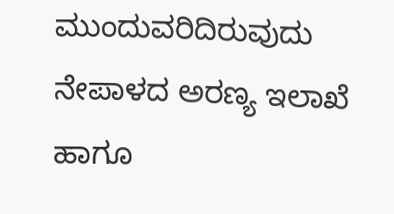ಮುಂದುವರಿದಿರುವುದು ನೇಪಾಳದ ಅರಣ್ಯ ಇಲಾಖೆ ಹಾಗೂ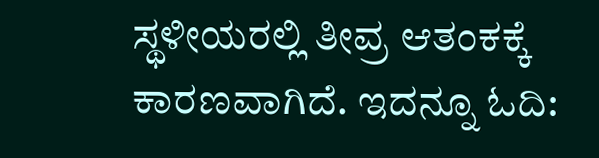ಸ್ಥಳೀಯರಲ್ಲಿ ತೀವ್ರ ಆತಂಕಕ್ಕೆ ಕಾರಣವಾಗಿದೆ. ಇದನ್ನೂ ಓದಿ: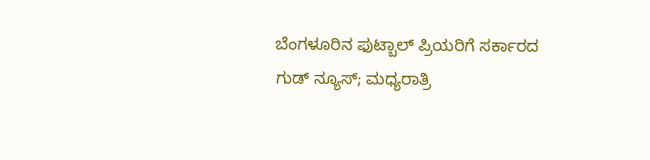ಬೆಂಗಳೂರಿನ ಫುಟ್ಬಾಲ್ ಪ್ರಿಯರಿಗೆ ಸರ್ಕಾರದ ಗುಡ್ ನ್ಯೂಸ್; ಮಧ್ಯರಾತ್ರಿ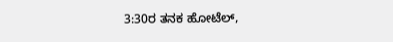3:30ರ ತನಕ ಹೋಟೆಲ್,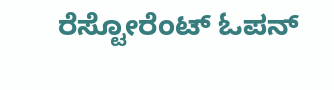ರೆಸ್ಟೋರೆಂಟ್ ಓಪನ್